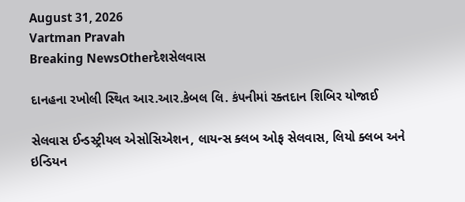August 31, 2026
Vartman Pravah
Breaking NewsOtherદેશસેલવાસ

દાનહના રખોલી સ્‍થિત આર.આર.કેબલ લિ. કંપનીમાં રક્‍તદાન શિબિર યોજાઈ

સેલવાસ ઈન્‍ડસ્‍ટ્રીયલ એસોસિએશન, લાયન્‍સ ક્‍લબ ઓફ સેલવાસ, લિયો ક્‍લબ અને ઇન્‍ડિયન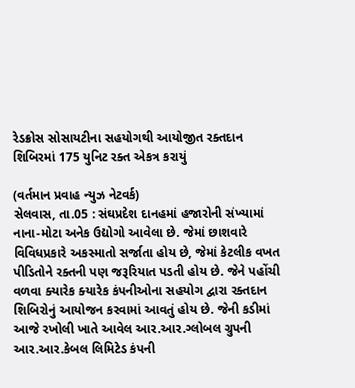રેડક્રોસ સોસાયટીના સહયોગથી આયોજીત રક્‍તદાન શિબિરમાં 175 યુનિટ રક્‍ત એકત્ર કરાયું

(વર્તમાન પ્રવાહ ન્‍યુઝ નેટવર્ક)
સેલવાસ, તા.05 : સંઘપ્રદેશ દાનહમાં હજારોની સંખ્‍યામાં નાના-મોટા અનેક ઉદ્યોગો આવેલા છે. જેમાં છાશવારે વિવિધપ્રકારે અકસ્‍માતો સર્જાતા હોય છે, જેમાં કેટલીક વખત પીડિતોને રક્‍તની પણ જરૂરિયાત પડતી હોય છે. જેને પહોંચી વળવા ક્‍યારેક ક્‍યારેક કંપનીઓના સહયોગ દ્વારા રક્‍તદાન શિબિરોનું આયોજન કરવામાં આવતું હોય છે. જેની કડીમાં આજે રખોલી ખાતે આવેલ આર.આર.ગ્‍લોબલ ગ્રુપની આર.આર.કેબલ લિમિટેડ કંપની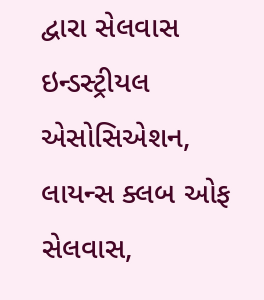દ્વારા સેલવાસ ઇન્‍ડસ્‍ટ્રીયલ એસોસિએશન, લાયન્‍સ ક્‍લબ ઓફ સેલવાસ,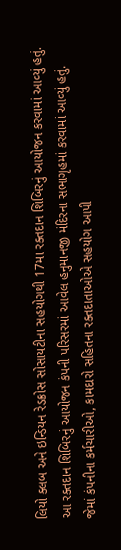લિયો ક્‍લબ અને ઇન્‍ડિયન રેડક્રોસ સોસાયટીના સહયોગથી 17મા રક્‍તદાન શિબિરનું આયોજન કરવામાં આવ્‍યું હતું. આ રક્‍તદાન શિબિરનું આયોજન કંપની પરિસરમાં આવેલ હનુમાનજી મંદિરના સભાગૃહમાં કરવામાં આવ્‍યું હતું. જેમાં કંપનીના કર્મચારીઓ, કામદારો સહિતના રક્‍તદાતાઓએ સહયોગ આપી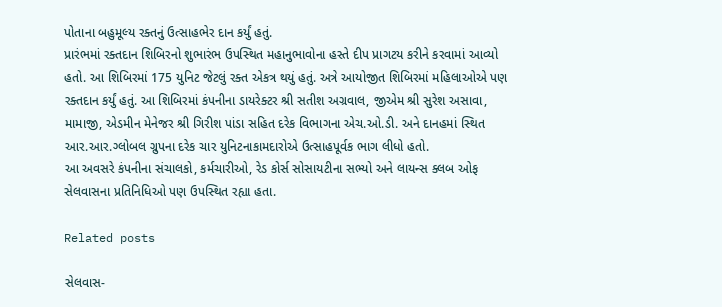પોતાના બહુમૂલ્‍ય રક્‍તનું ઉત્‍સાહભેર દાન કર્યું હતું.
પ્રારંભમાં રક્‍તદાન શિબિરનો શુભારંભ ઉપસ્‍થિત મહાનુભાવોના હસ્‍તે દીપ પ્રાગટય કરીને કરવામાં આવ્‍યો હતો. આ શિબિરમાં 175 યુનિટ જેટલું રક્‍ત એકત્ર થયું હતું. અત્રે આયોજીત શિબિરમાં મહિલાઓએ પણ રક્‍તદાન કર્યું હતું. આ શિબિરમાં કંપનીના ડાયરેક્‍ટર શ્રી સતીશ અગ્રવાલ, જીએમ શ્રી સુરેશ અસાવા, મામાજી, એડમીન મેનેજર શ્રી ગિરીશ પાંડા સહિત દરેક વિભાગના એચ.ઓ.ડી. અને દાનહમાં સ્‍થિત આર.આર.ગ્‍લોબલ ગ્રુપના દરેક ચાર યુનિટનાકામદારોએ ઉત્‍સાહપૂર્વક ભાગ લીધો હતો.
આ અવસરે કંપનીના સંચાલકો, કર્મચારીઓ, રેડ કોર્સ સોસાયટીના સભ્‍યો અને લાયન્‍સ ક્‍લબ ઓફ સેલવાસના પ્રતિનિધિઓ પણ ઉપસ્‍થિત રહ્યા હતા.

Related posts

સેલવાસ-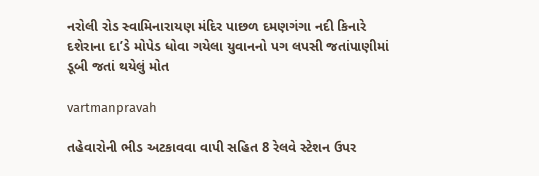નરોલી રોડ સ્‍વામિનારાયણ મંદિર પાછળ દમણગંગા નદી કિનારે દશેરાના દા’ડે મોપેડ ધોવા ગયેલા યુવાનનો પગ લપસી જતાંપાણીમાં ડૂબી જતાં થયેલું મોત

vartmanpravah

તહેવારોની ભીડ અટકાવવા વાપી સહિત 8 રેલવે સ્‍ટેશન ઉપર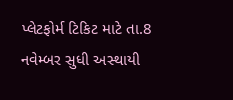પ્‍લેટફોર્મ ટિકિટ માટે તા.8 નવેમ્‍બર સુધી અસ્‍થાયી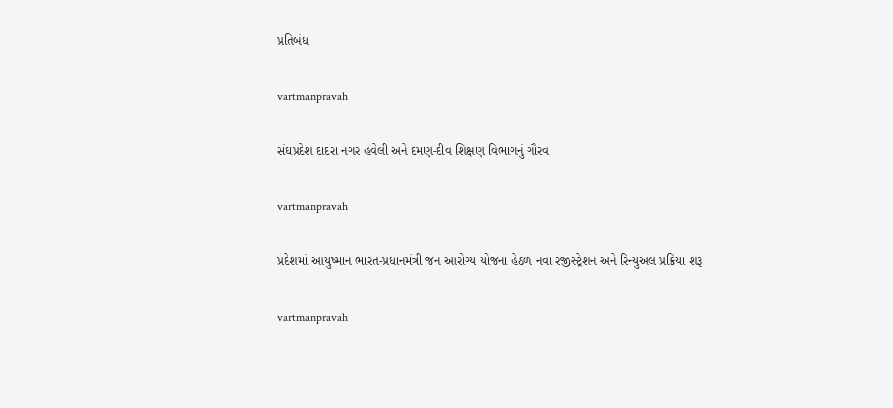પ્રતિબંધ

vartmanpravah

સંઘપ્રદેશ દાદરા નગર હવેલી અને દમણ-દીવ શિક્ષણ વિભાગનું ગૌરવ

vartmanpravah

પ્રદેશમાં આયુષ્‍માન ભારત-પ્રધાનમંત્રી જન આરોગ્‍ય યોજના હેઠળ નવા રજીસ્‍ટ્રેશન અને રિન્‍યુઅલ પ્રક્રિયા શરૂ

vartmanpravah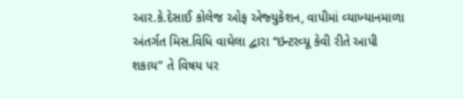આર.કે.દેસાઈ કોલેજ ઓફ એજ્‍યુકેશન, વાપીમાં વ્‍યાખ્‍યાનમાળા અંતર્ગત મિસ.વિધિ વાઘેલા દ્વારા ‘‘ઇન્‍ટરવ્‍યૂ કેવી રીતે આપી શકાય” તે વિષય પર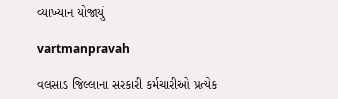વ્‍યાખ્‍યાન યોજાયું

vartmanpravah

વલસાડ જિલ્લાના સરકારી કર્મચારીઓ પ્રત્‍યેક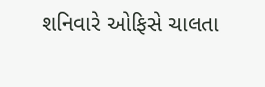શનિવારે ઓફિસે ચાલતા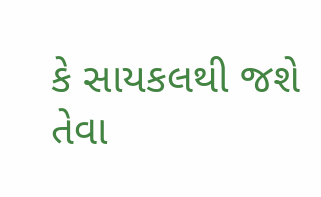કે સાયકલથી જશે તેવા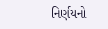નિર્ણયનો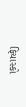ફિયાસ્‍કો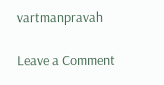vartmanpravah

Leave a Comment